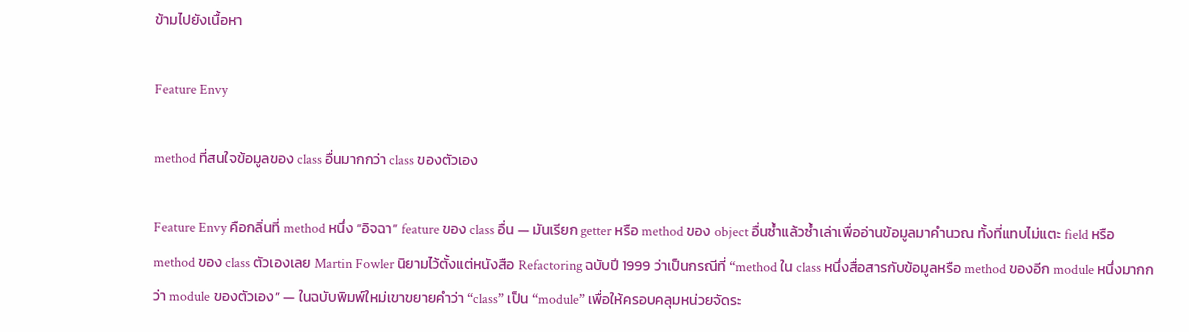ข้ามไปยังเนื้อหา

Feature Envy

method ที่สนใจข้อมูลของ class อื่นมากกว่า class ของตัวเอง

Feature Envy คือกลิ่นที่ method หนึ่ง “อิจฉา” feature ของ class อื่น — มันเรียก getter หรือ method ของ object อื่นซ้ำแล้วซ้ำเล่าเพื่ออ่านข้อมูลมาคำนวณ ทั้งที่แทบไม่แตะ field หรือ method ของ class ตัวเองเลย Martin Fowler นิยามไว้ตั้งแต่หนังสือ Refactoring ฉบับปี 1999 ว่าเป็นกรณีที่ “method ใน class หนึ่งสื่อสารกับข้อมูลหรือ method ของอีก module หนึ่งมากกว่า module ของตัวเอง” — ในฉบับพิมพ์ใหม่เขาขยายคำว่า “class” เป็น “module” เพื่อให้ครอบคลุมหน่วยจัดระ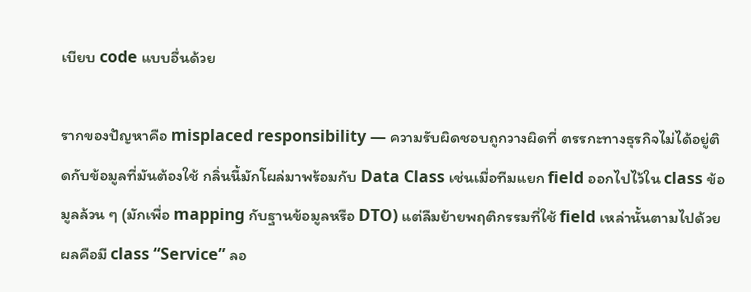เบียบ code แบบอื่นด้วย

รากของปัญหาคือ misplaced responsibility — ความรับผิดชอบถูกวางผิดที่ ตรรกะทางธุรกิจไม่ได้อยู่ติดกับข้อมูลที่มันต้องใช้ กลิ่นนี้มักโผล่มาพร้อมกับ Data Class เช่นเมื่อทีมแยก field ออกไปไว้ใน class ข้อมูลล้วน ๆ (มักเพื่อ mapping กับฐานข้อมูลหรือ DTO) แต่ลืมย้ายพฤติกรรมที่ใช้ field เหล่านั้นตามไปด้วย ผลคือมี class “Service” ลอ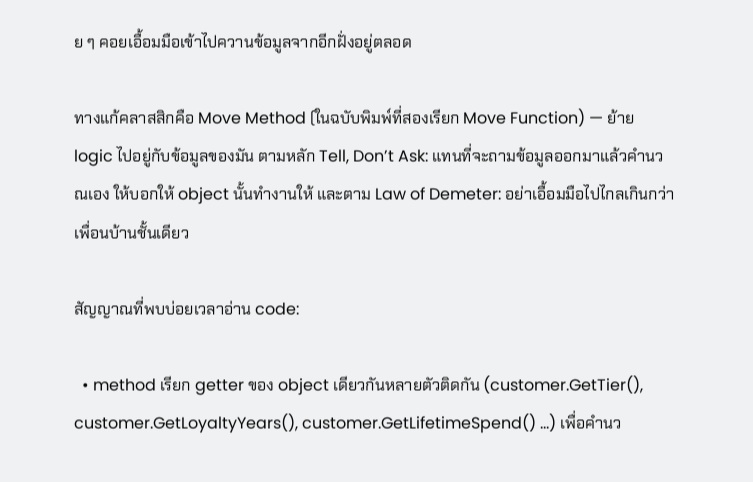ย ๆ คอยเอื้อมมือเข้าไปควานข้อมูลจากอีกฝั่งอยู่ตลอด

ทางแก้คลาสสิกคือ Move Method (ในฉบับพิมพ์ที่สองเรียก Move Function) — ย้าย logic ไปอยู่กับข้อมูลของมัน ตามหลัก Tell, Don’t Ask: แทนที่จะถามข้อมูลออกมาแล้วคำนวณเอง ให้บอกให้ object นั้นทำงานให้ และตาม Law of Demeter: อย่าเอื้อมมือไปไกลเกินกว่าเพื่อนบ้านชั้นเดียว

สัญญาณที่พบบ่อยเวลาอ่าน code:

  • method เรียก getter ของ object เดียวกันหลายตัวติดกัน (customer.GetTier(), customer.GetLoyaltyYears(), customer.GetLifetimeSpend() …) เพื่อคำนว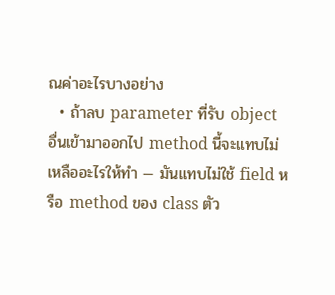ณค่าอะไรบางอย่าง
  • ถ้าลบ parameter ที่รับ object อื่นเข้ามาออกไป method นี้จะแทบไม่เหลืออะไรให้ทำ — มันแทบไม่ใช้ field หรือ method ของ class ตัว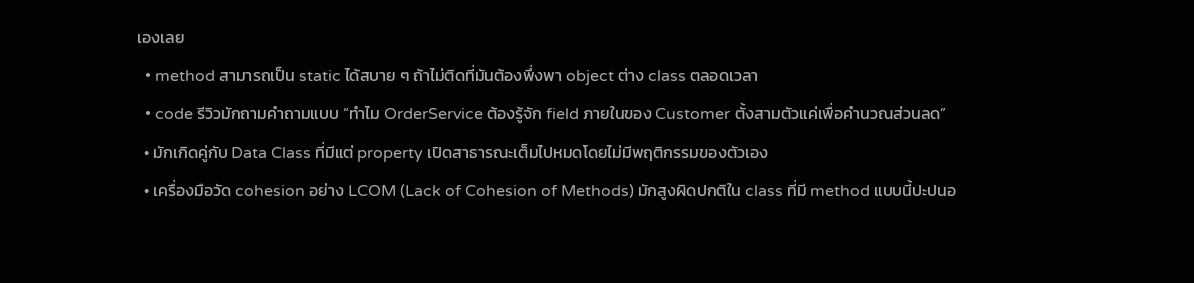เองเลย
  • method สามารถเป็น static ได้สบาย ๆ ถ้าไม่ติดที่มันต้องพึ่งพา object ต่าง class ตลอดเวลา
  • code รีวิวมักถามคำถามแบบ “ทำไม OrderService ต้องรู้จัก field ภายในของ Customer ตั้งสามตัวแค่เพื่อคำนวณส่วนลด”
  • มักเกิดคู่กับ Data Class ที่มีแต่ property เปิดสาธารณะเต็มไปหมดโดยไม่มีพฤติกรรมของตัวเอง
  • เครื่องมือวัด cohesion อย่าง LCOM (Lack of Cohesion of Methods) มักสูงผิดปกติใน class ที่มี method แบบนี้ปะปนอ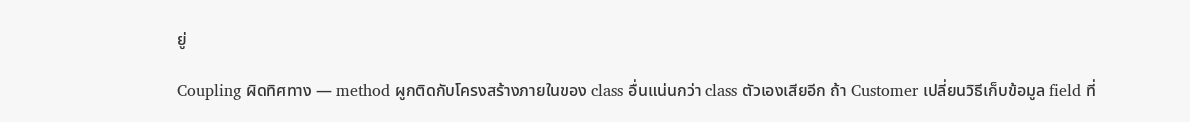ยู่

Coupling ผิดทิศทาง — method ผูกติดกับโครงสร้างภายในของ class อื่นแน่นกว่า class ตัวเองเสียอีก ถ้า Customer เปลี่ยนวิธีเก็บข้อมูล field ที่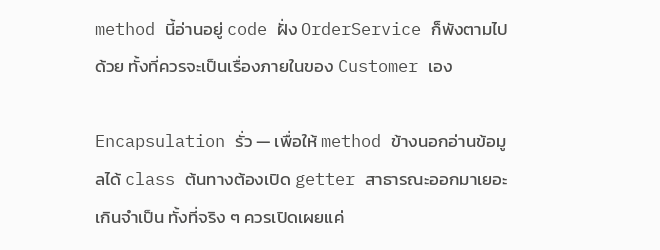method นี้อ่านอยู่ code ฝั่ง OrderService ก็พังตามไปด้วย ทั้งที่ควรจะเป็นเรื่องภายในของ Customer เอง

Encapsulation รั่ว — เพื่อให้ method ข้างนอกอ่านข้อมูลได้ class ต้นทางต้องเปิด getter สาธารณะออกมาเยอะเกินจำเป็น ทั้งที่จริง ๆ ควรเปิดเผยแค่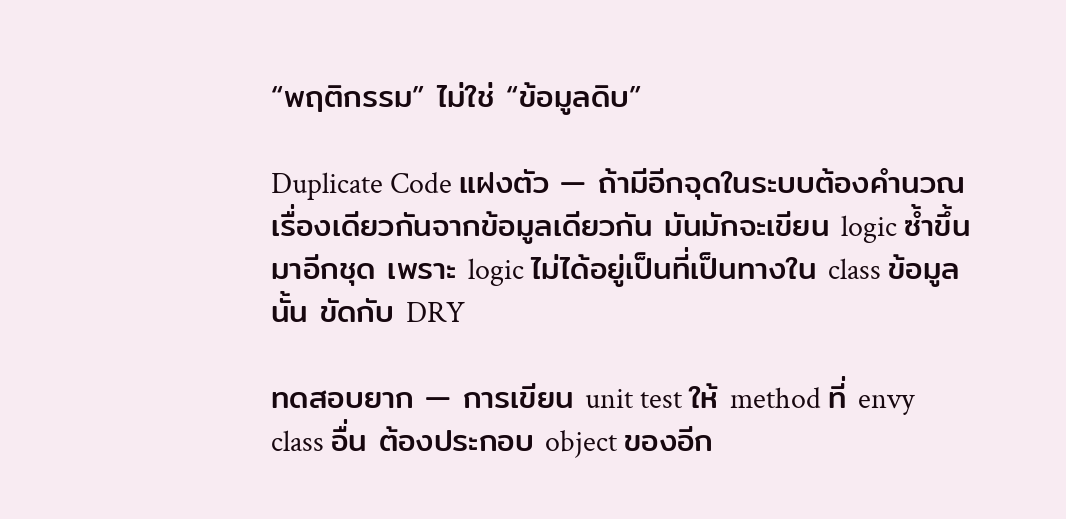“พฤติกรรม” ไม่ใช่ “ข้อมูลดิบ”

Duplicate Code แฝงตัว — ถ้ามีอีกจุดในระบบต้องคำนวณเรื่องเดียวกันจากข้อมูลเดียวกัน มันมักจะเขียน logic ซ้ำขึ้นมาอีกชุด เพราะ logic ไม่ได้อยู่เป็นที่เป็นทางใน class ข้อมูลนั้น ขัดกับ DRY

ทดสอบยาก — การเขียน unit test ให้ method ที่ envy class อื่น ต้องประกอบ object ของอีก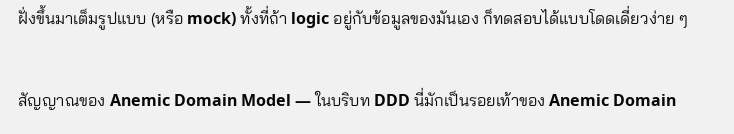ฝั่งขึ้นมาเต็มรูปแบบ (หรือ mock) ทั้งที่ถ้า logic อยู่กับข้อมูลของมันเอง ก็ทดสอบได้แบบโดดเดี่ยวง่าย ๆ

สัญญาณของ Anemic Domain Model — ในบริบท DDD นี่มักเป็นรอยเท้าของ Anemic Domain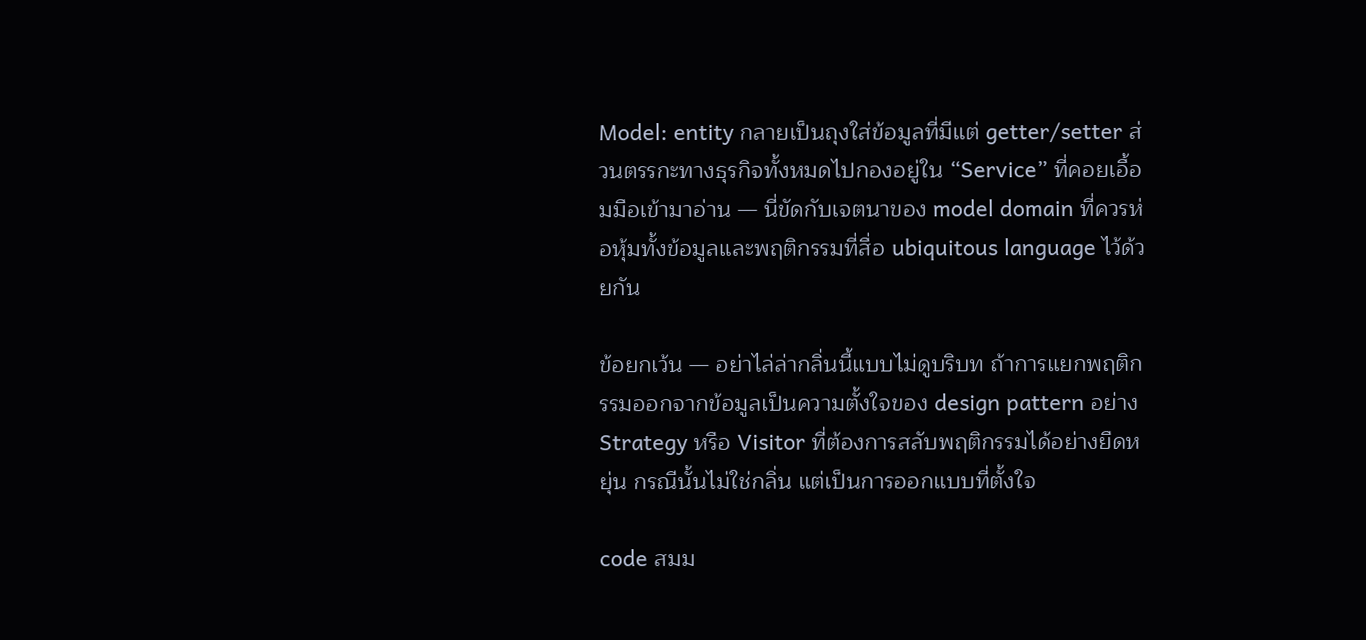Model: entity กลายเป็นถุงใส่ข้อมูลที่มีแต่ getter/setter ส่วนตรรกะทางธุรกิจทั้งหมดไปกองอยู่ใน “Service” ที่คอยเอื้อมมือเข้ามาอ่าน — นี่ขัดกับเจตนาของ model domain ที่ควรห่อหุ้มทั้งข้อมูลและพฤติกรรมที่สื่อ ubiquitous language ไว้ด้วยกัน

ข้อยกเว้น — อย่าไล่ล่ากลิ่นนี้แบบไม่ดูบริบท ถ้าการแยกพฤติกรรมออกจากข้อมูลเป็นความตั้งใจของ design pattern อย่าง Strategy หรือ Visitor ที่ต้องการสลับพฤติกรรมได้อย่างยืดหยุ่น กรณีนั้นไม่ใช่กลิ่น แต่เป็นการออกแบบที่ตั้งใจ

code สมม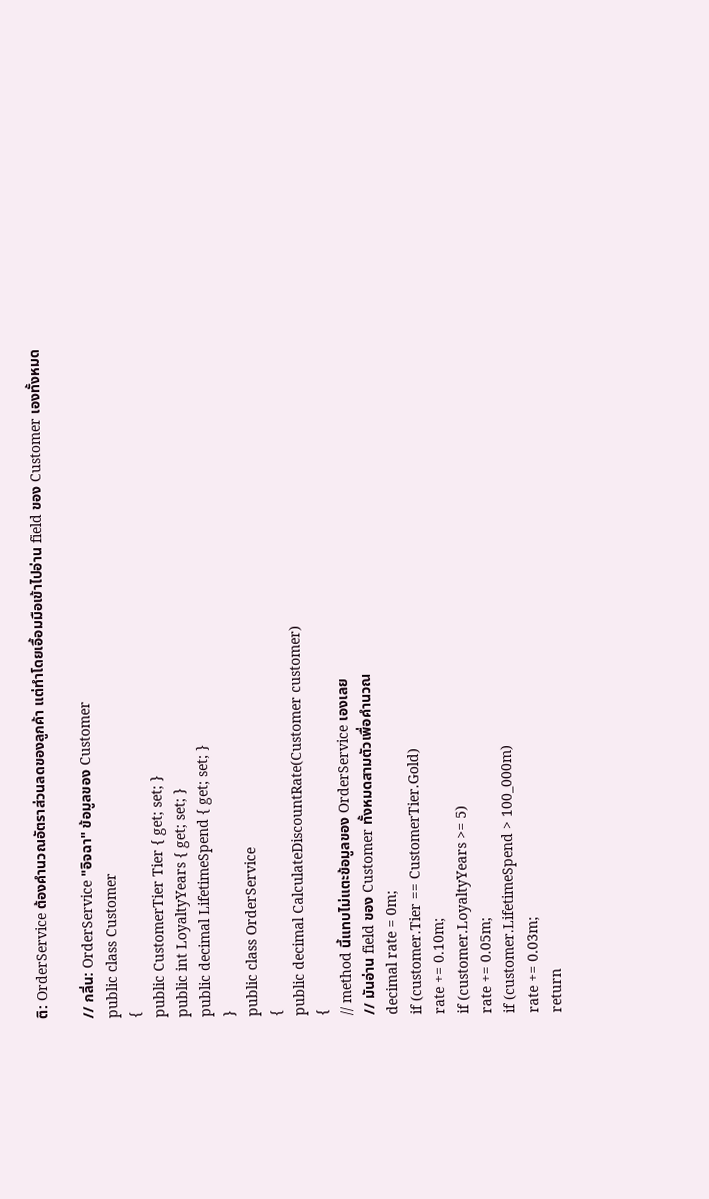ติ: OrderService ต้องคำนวณอัตราส่วนลดของลูกค้า แต่ทำโดยเอื้อมมือเข้าไปอ่าน field ของ Customer เองทั้งหมด

// กลิ่น: OrderService "อิจฉา" ข้อมูลของ Customer
public class Customer
{
public CustomerTier Tier { get; set; }
public int LoyaltyYears { get; set; }
public decimal LifetimeSpend { get; set; }
}
public class OrderService
{
public decimal CalculateDiscountRate(Customer customer)
{
// method นี้แทบไม่แตะข้อมูลของ OrderService เองเลย
// มันอ่าน field ของ Customer ทั้งหมดสามตัวเพื่อคำนวณ
decimal rate = 0m;
if (customer.Tier == CustomerTier.Gold)
rate += 0.10m;
if (customer.LoyaltyYears >= 5)
rate += 0.05m;
if (customer.LifetimeSpend > 100_000m)
rate += 0.03m;
return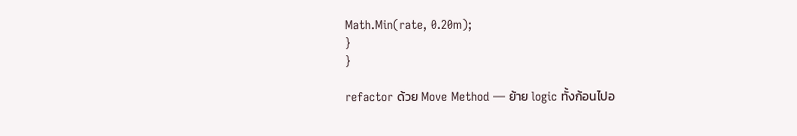Math.Min(rate, 0.20m);
}
}

refactor ด้วย Move Method — ย้าย logic ทั้งก้อนไปอ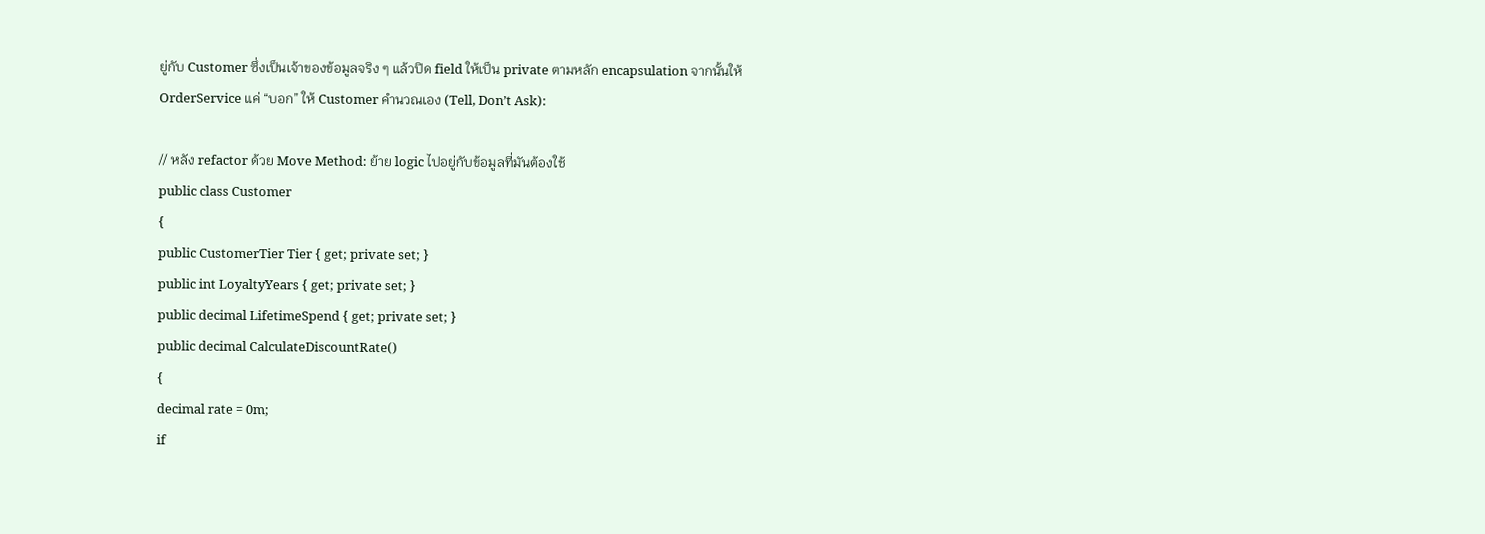ยู่กับ Customer ซึ่งเป็นเจ้าของข้อมูลจริง ๆ แล้วปิด field ให้เป็น private ตามหลัก encapsulation จากนั้นให้ OrderService แค่ “บอก” ให้ Customer คำนวณเอง (Tell, Don’t Ask):

// หลัง refactor ด้วย Move Method: ย้าย logic ไปอยู่กับข้อมูลที่มันต้องใช้
public class Customer
{
public CustomerTier Tier { get; private set; }
public int LoyaltyYears { get; private set; }
public decimal LifetimeSpend { get; private set; }
public decimal CalculateDiscountRate()
{
decimal rate = 0m;
if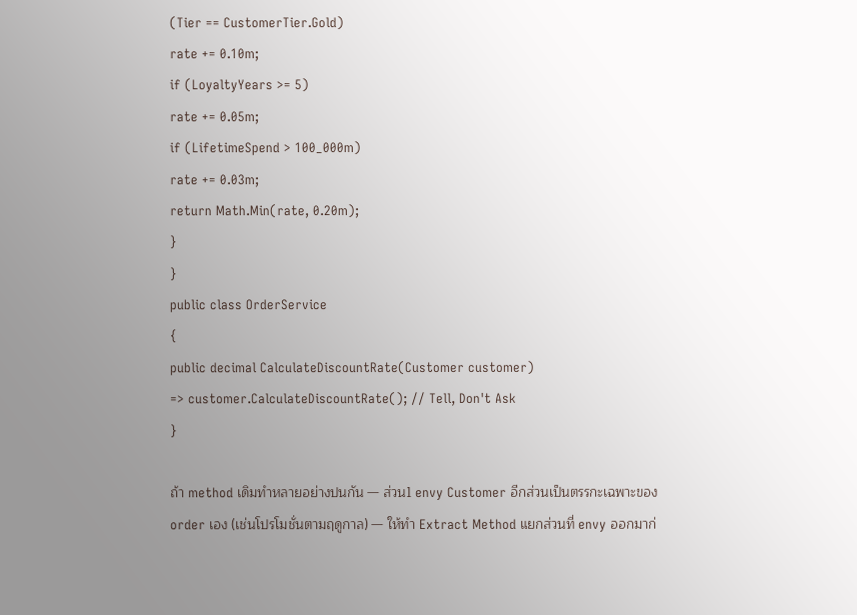(Tier == CustomerTier.Gold)
rate += 0.10m;
if (LoyaltyYears >= 5)
rate += 0.05m;
if (LifetimeSpend > 100_000m)
rate += 0.03m;
return Math.Min(rate, 0.20m);
}
}
public class OrderService
{
public decimal CalculateDiscountRate(Customer customer)
=> customer.CalculateDiscountRate(); // Tell, Don't Ask
}

ถ้า method เดิมทำหลายอย่างปนกัน — ส่วน1 envy Customer อีกส่วนเป็นตรรกะเฉพาะของ order เอง (เช่นโปรโมชั่นตามฤดูกาล) — ให้ทำ Extract Method แยกส่วนที่ envy ออกมาก่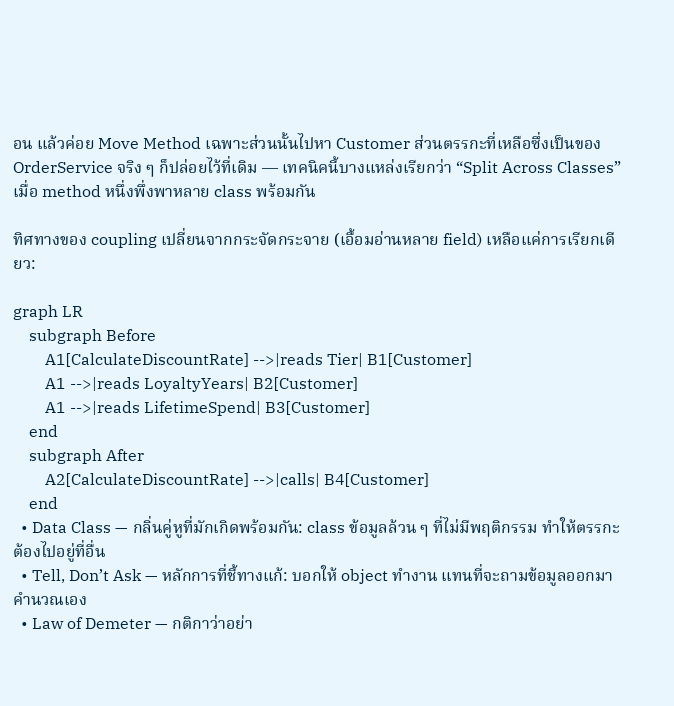อน แล้วค่อย Move Method เฉพาะส่วนนั้นไปหา Customer ส่วนตรรกะที่เหลือซึ่งเป็นของ OrderService จริง ๆ ก็ปล่อยไว้ที่เดิม — เทคนิคนี้บางแหล่งเรียกว่า “Split Across Classes” เมื่อ method หนึ่งพึ่งพาหลาย class พร้อมกัน

ทิศทางของ coupling เปลี่ยนจากกระจัดกระจาย (เอื้อมอ่านหลาย field) เหลือแค่การเรียกเดียว:

graph LR
    subgraph Before
        A1[CalculateDiscountRate] -->|reads Tier| B1[Customer]
        A1 -->|reads LoyaltyYears| B2[Customer]
        A1 -->|reads LifetimeSpend| B3[Customer]
    end
    subgraph After
        A2[CalculateDiscountRate] -->|calls| B4[Customer]
    end
  • Data Class — กลิ่นคู่หูที่มักเกิดพร้อมกัน: class ข้อมูลล้วน ๆ ที่ไม่มีพฤติกรรม ทำให้ตรรกะต้องไปอยู่ที่อื่น
  • Tell, Don’t Ask — หลักการที่ชี้ทางแก้: บอกให้ object ทำงาน แทนที่จะถามข้อมูลออกมาคำนวณเอง
  • Law of Demeter — กติกาว่าอย่า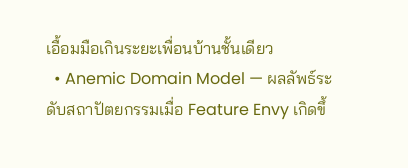เอื้อมมือเกินระยะเพื่อนบ้านชั้นเดียว
  • Anemic Domain Model — ผลลัพธ์ระดับสถาปัตยกรรมเมื่อ Feature Envy เกิดขึ้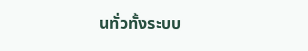นทั่วทั้งระบบ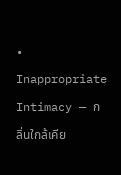• Inappropriate Intimacy — กลิ่นใกล้เคีย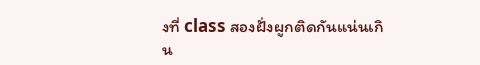งที่ class สองฝั่งผูกติดกันแน่นเกิน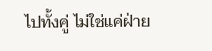ไปทั้งคู่ ไม่ใช่แค่ฝ่าย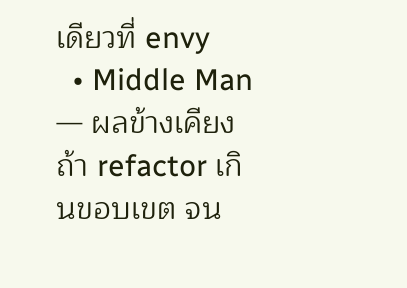เดียวที่ envy
  • Middle Man — ผลข้างเคียงถ้า refactor เกินขอบเขต จน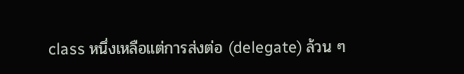class หนึ่งเหลือแต่การส่งต่อ (delegate) ล้วน ๆ